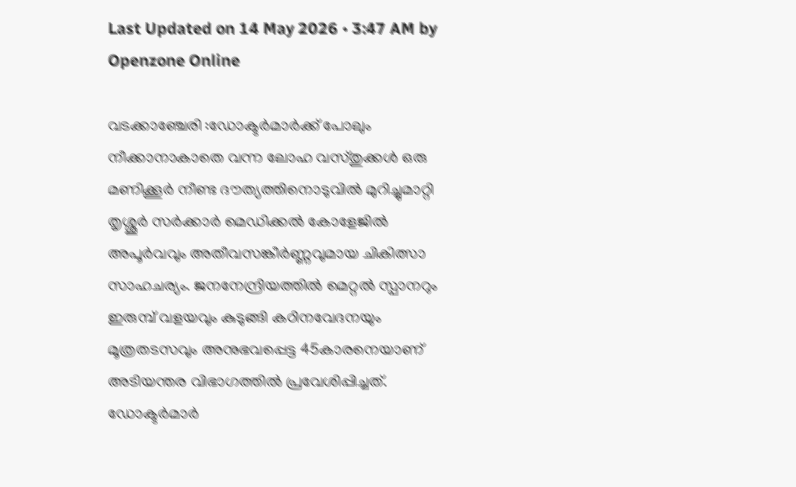Last Updated on 14 May 2026 • 3:47 AM by Openzone Online

വടക്കാഞ്ചേരി :ഡോക്ടർമാർക്ക് പോലും നീക്കാനാകാതെ വന്ന ലോഹ വസ്തുക്കൾ ഒരു മണിക്കൂർ നീണ്ട ദൗത്യത്തിനൊടുവിൽ മുറിച്ചുമാറ്റി തൃശ്ശൂർ സർക്കാർ മെഡിക്കൽ കോളേജിൽ അപൂർവവും അതീവസങ്കീർണ്ണവുമായ ചികിത്സാ സാഹചര്യം. ജനനേന്ദ്രിയത്തിൽ മെറ്റൽ സ്പാനറും ഇരുമ്പ് വളയവും കുടുങ്ങി കഠിനവേദനയും മൂത്രതടസവും അനുഭവപ്പെട്ട 45കാരനെയാണ് അടിയന്തര വിഭാഗത്തിൽ പ്രവേശിപ്പിച്ചത്. ഡോക്ടർമാർ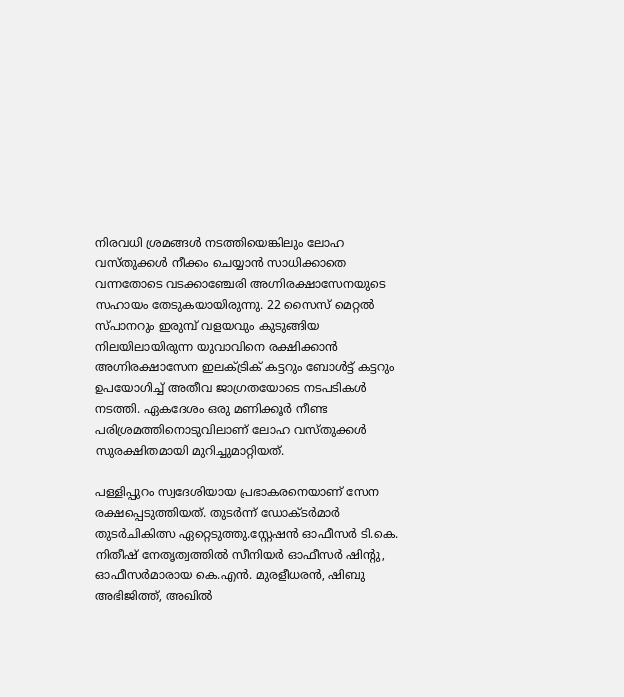നിരവധി ശ്രമങ്ങൾ നടത്തിയെങ്കിലും ലോഹ വസ്തുക്കൾ നീക്കം ചെയ്യാൻ സാധിക്കാതെ വന്നതോടെ വടക്കാഞ്ചേരി അഗ്നിരക്ഷാസേനയുടെ സഹായം തേടുകയായിരുന്നു. 22 സൈസ് മെറ്റൽ സ്പാനറും ഇരുമ്പ് വളയവും കുടുങ്ങിയ നിലയിലായിരുന്ന യുവാവിനെ രക്ഷിക്കാൻ അഗ്നിരക്ഷാസേന ഇലക്ട്രിക് കട്ടറും ബോൾട്ട് കട്ടറും ഉപയോഗിച്ച് അതീവ ജാഗ്രതയോടെ നടപടികൾ നടത്തി. ഏകദേശം ഒരു മണിക്കൂർ നീണ്ട പരിശ്രമത്തിനൊടുവിലാണ് ലോഹ വസ്തുക്കൾ സുരക്ഷിതമായി മുറിച്ചുമാറ്റിയത്.

പള്ളിപ്പുറം സ്വദേശിയായ പ്രഭാകരനെയാണ് സേന രക്ഷപ്പെടുത്തിയത്. തുടർന്ന് ഡോക്ടർമാർ തുടർചികിത്സ ഏറ്റെടുത്തു.സ്റ്റേഷൻ ഓഫീസർ ടി.കെ. നിതീഷ് നേതൃത്വത്തിൽ സീനിയർ ഓഫീസർ ഷിന്റു, ഓഫീസർമാരായ കെ.എൻ. മുരളീധരൻ, ഷിബു അഭിജിത്ത്, അഖിൽ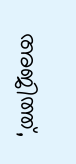അജിത്ത്,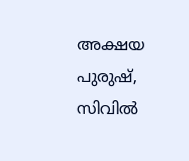അക്ഷയ പുരുഷ്, സിവിൽ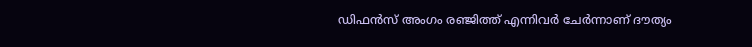ഡിഫൻസ് അംഗം രഞ്ജിത്ത് എന്നിവർ ചേർന്നാണ് ദൗത്യം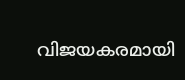വിജയകരമായി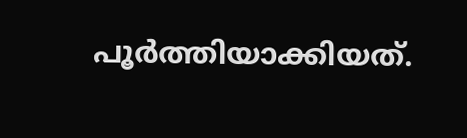പൂർത്തിയാക്കിയത്.